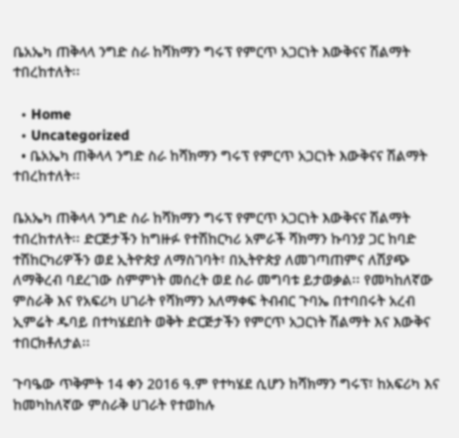ቤአኤካ ጠቅላላ ንግድ ስራ ከሻክማን ግሩፕ የምርጥ አጋርነት እውቅናና ሽልማት ተበረከተለት፡፡

  • Home
  • Uncategorized
  • ቤአኤካ ጠቅላላ ንግድ ስራ ከሻክማን ግሩፕ የምርጥ አጋርነት እውቅናና ሽልማት ተበረከተለት፡፡

ቤአኤካ ጠቅላላ ንግድ ስራ ከሻክማን ግሩፕ የምርጥ አጋርነት እውቅናና ሽልማት ተበረከተለት፡፡ ድርጅታችን ከግዙፉ የተሽከርካሪ አምራች ሻክማን ኩባንያ ጋር ከባድ ተሽከርካሪዎችን ወደ ኢትዮጵያ ለማስገባት፣ በኢትዮጵያ ለመገጣጠምና ለሽያጭ ለማቅረብ ባደረገው ስምምነት መሰረት ወደ ስራ መግባቱ ይታወቃል፡፡ የመካከለኛው ምስራቅ እና የአፍሪካ ሀገራት የሻክማን አለማቀፍ ትብብር ጉባኤ በተባበሩት አረብ ኢምሬት ዱባይ በተካሄደበት ወቅት ድርጅታችን የምርጥ አጋርነት ሽልማት እና እውቅና ተበርክቶለታል፡፡

ጉባዔው ጥቅምት 14 ቀን 2016 ዓ.ም የተካሄደ ሲሆን ከሻክማን ግሩፕ፣ ከአፍሪካ እና ከመካከለኛው ምስራቅ ሀገራት የተወከሉ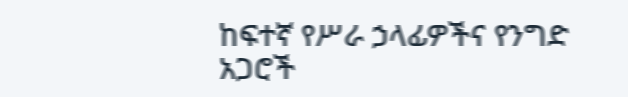ከፍተኛ የሥራ ኃላፊዎችና የንግድ አጋሮች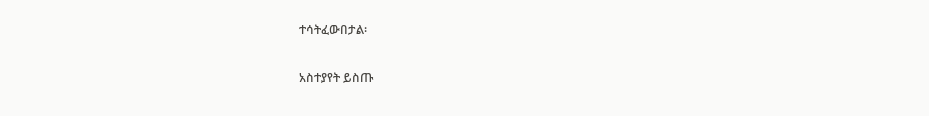ተሳትፈውበታል፡

አስተያየት ይስጡ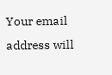Your email address will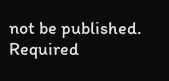not be published. Required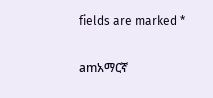fields are marked *

amአማርኛ